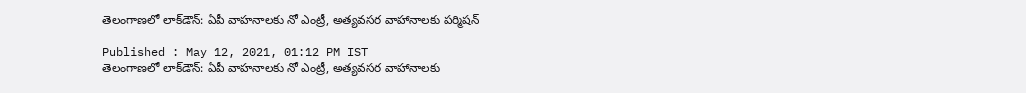తెలంగాణలో లాక్‌డౌన్: ఏపీ వాహనాలకు నో ఎంట్రీ, అత్యవసర వాహానాలకు పర్మిషన్

Published : May 12, 2021, 01:12 PM IST
తెలంగాణలో లాక్‌డౌన్: ఏపీ వాహనాలకు నో ఎంట్రీ, అత్యవసర వాహానాలకు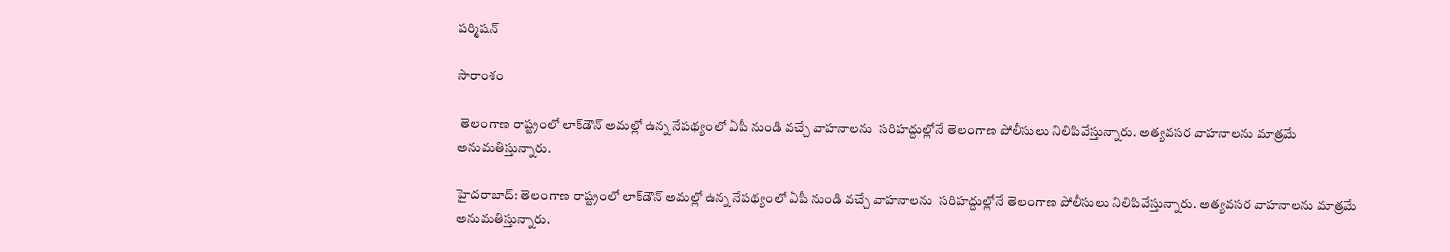పర్మిషన్

సారాంశం

 తెలంగాణ రాష్ట్రంలో లాక్‌డౌన్ అమల్లో ఉన్న నేపథ్యంలో ఏపీ నుండి వచ్చే వాహనాలను  సరిహద్దుల్లోనే తెలంగాణ పోలీసులు నిలిపివేస్తున్నారు. అత్యవసర వాహనాలను మాత్రమే అనుమతిస్తున్నారు.

హైదరాబాద్: తెలంగాణ రాష్ట్రంలో లాక్‌డౌన్ అమల్లో ఉన్న నేపథ్యంలో ఏపీ నుండి వచ్చే వాహనాలను  సరిహద్దుల్లోనే తెలంగాణ పోలీసులు నిలిపివేస్తున్నారు. అత్యవసర వాహనాలను మాత్రమే అనుమతిస్తున్నారు.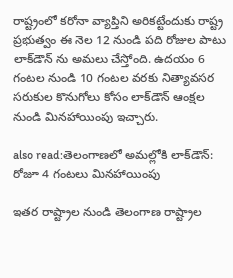రాష్ట్రంలో కరోనా వ్యాప్తిని అరికట్టేందుకు రాష్ట్ర ప్రభుత్వం ఈ నెల 12 నుండి పది రోజుల పాటు లాక్‌డౌన్ ను అమలు చేస్తోంది. ఉదయం 6 గంటల నుండి 10 గంటల వరకు నిత్యావసర సరుకుల కొనుగోలు కోసం లాక్‌డౌన్ ఆంక్షల నుండి మినహాయింపు ఇచ్చారు.

also read:తెలంగాణలో అమల్లోకి లాక్‌డౌన్: రోజూ 4 గంటలు మినహాయింపు

ఇతర రాష్ట్రాల నుండి తెలంగాణ రాష్ట్రాల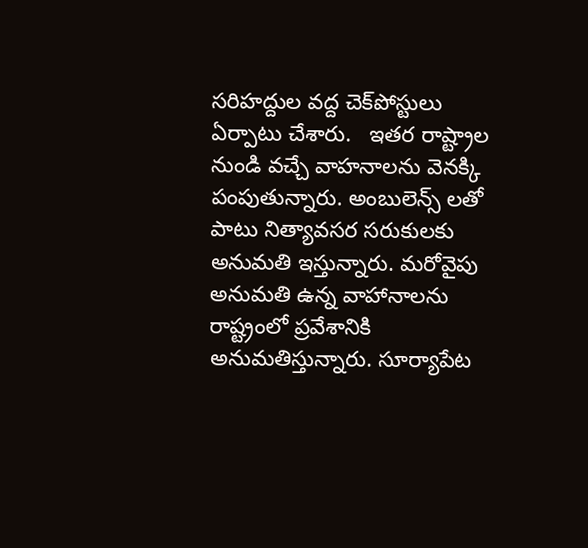సరిహద్దుల వద్ద చెక్‌పోస్టులు ఏర్పాటు చేశారు.   ఇతర రాష్ట్రాల నుండి వచ్చే వాహనాలను వెనక్కి పంపుతున్నారు. అంబులెన్స్ లతో పాటు నిత్యావసర సరుకులకు అనుమతి ఇస్తున్నారు. మరోవైపు అనుమతి ఉన్న వాహానాలను  రాష్ట్రంలో ప్రవేశానికి అనుమతిస్తున్నారు. సూర్యాపేట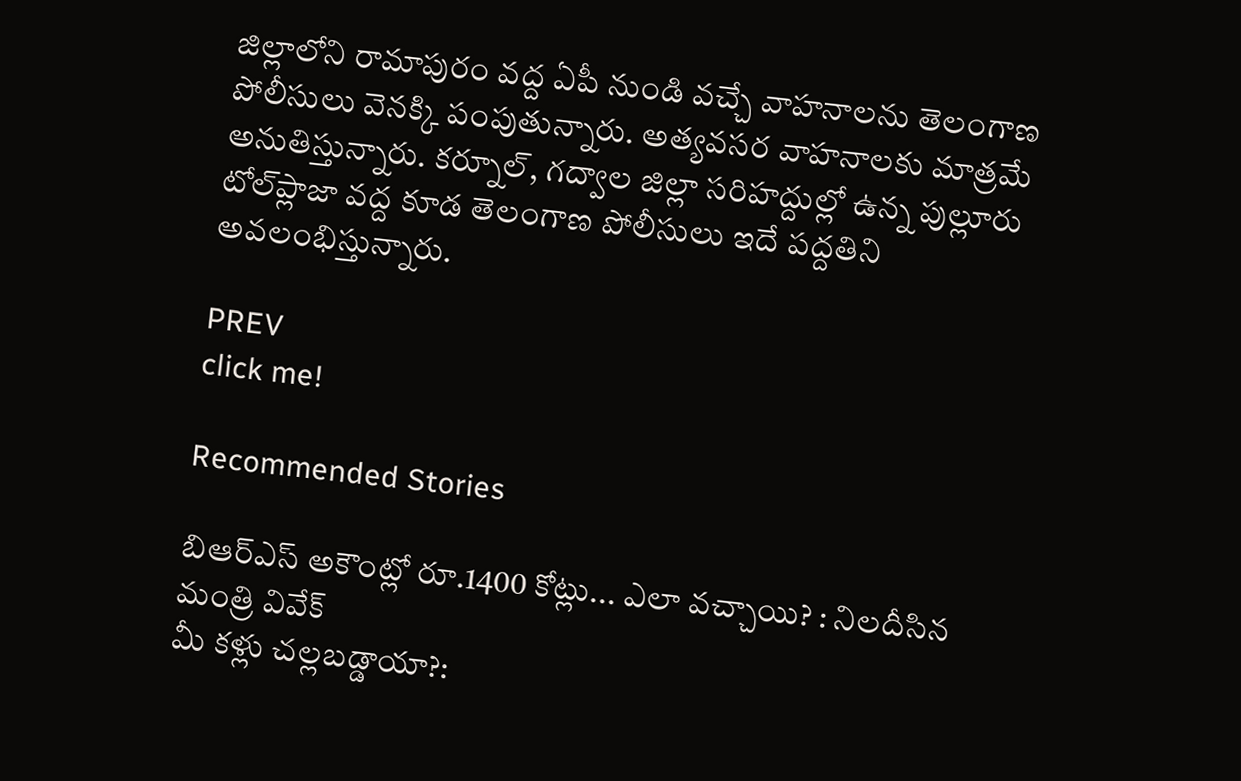జిల్లాలోని రామాపురం వద్ద ఏపీ నుండి వచ్చే వాహనాలను తెలంగాణ పోలీసులు వెనక్కి పంపుతున్నారు. అత్యవసర వాహనాలకు మాత్రమే అనుతిస్తున్నారు. కర్నూల్, గద్వాల జిల్లా సరిహద్దుల్లో ఉన్న పుల్లూరు టోల్‌ప్లాజా వద్ద కూడ తెలంగాణ పోలీసులు ఇదే పద్దతిని అవలంభిస్తున్నారు.

PREV
click me!

Recommended Stories

బిఆర్ఎస్ అకౌంట్లో రూ.1400 కోట్లు... ఎలా వచ్చాయి? : నిలదీసిన మంత్రి వివేక్
మీ కళ్లు చల్లబడ్డాయా?: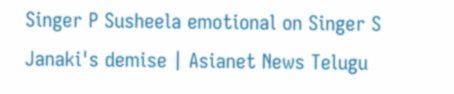Singer P Susheela emotional on Singer S Janaki's demise | Asianet News Telugu